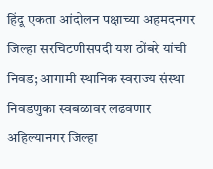हिंदू एकता आंदोलन पक्षाच्या अहमदनगर जिल्हा सरचिटणीसपदी यश ठोंबरे यांची निवड; आगामी स्थानिक स्वराज्य संस्था निवडणुका स्वबळावर लढवणार
अहिल्यानगर जिल्हा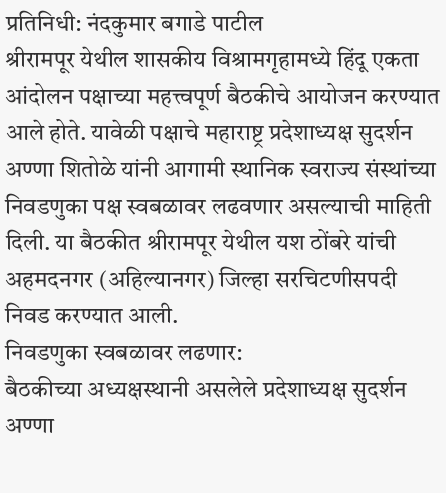प्रतिनिधी: नंदकुमार बगाडे पाटील
श्रीरामपूर येथील शासकीय विश्रामगृहामध्ये हिंदू एकता आंदोलन पक्षाच्या महत्त्वपूर्ण बैठकीचे आयोजन करण्यात आले होते. यावेळी पक्षाचे महाराष्ट्र प्रदेशाध्यक्ष सुदर्शन अण्णा शितोळे यांनी आगामी स्थानिक स्वराज्य संस्थांच्या निवडणुका पक्ष स्वबळावर लढवणार असल्याची माहिती दिली. या बैठकीत श्रीरामपूर येथील यश ठोंबरे यांची अहमदनगर (अहिल्यानगर) जिल्हा सरचिटणीसपदी निवड करण्यात आली.
निवडणुका स्वबळावर लढणार:
बैठकीच्या अध्यक्षस्थानी असलेले प्रदेशाध्यक्ष सुदर्शन अण्णा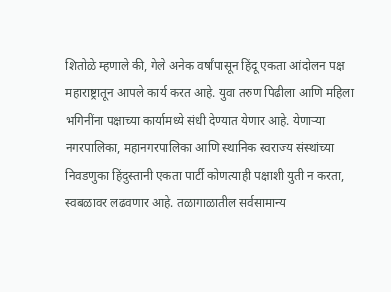शितोळे म्हणाले की, गेले अनेक वर्षांपासून हिंदू एकता आंदोलन पक्ष महाराष्ट्रातून आपले कार्य करत आहे. युवा तरुण पिढीला आणि महिला भगिनींना पक्षाच्या कार्यामध्ये संधी देण्यात येणार आहे. येणाऱ्या नगरपालिका, महानगरपालिका आणि स्थानिक स्वराज्य संस्थांच्या निवडणुका हिंदुस्तानी एकता पार्टी कोणत्याही पक्षाशी युती न करता, स्वबळावर लढवणार आहे. तळागाळातील सर्वसामान्य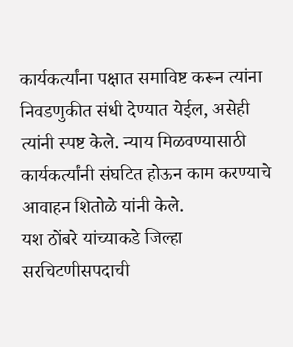कार्यकर्त्यांना पक्षात समाविष्ट करून त्यांना निवडणुकीत संधी देण्यात येईल, असेही त्यांनी स्पष्ट केले. न्याय मिळवण्यासाठी कार्यकर्त्यांनी संघटित होऊन काम करण्याचे आवाहन शितोळे यांनी केले.
यश ठोंबरे यांच्याकडे जिल्हा सरचिटणीसपदाची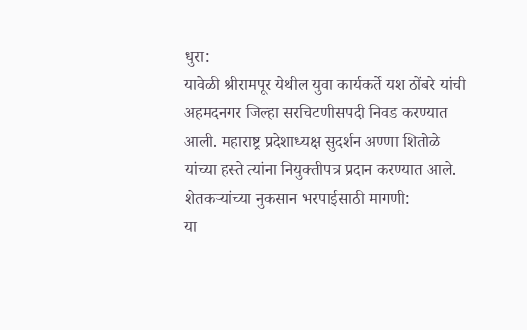धुरा:
यावेळी श्रीरामपूर येथील युवा कार्यकर्ते यश ठोंबरे यांची अहमदनगर जिल्हा सरचिटणीसपदी निवड करण्यात आली. महाराष्ट्र प्रदेशाध्यक्ष सुदर्शन अण्णा शितोळे यांच्या हस्ते त्यांना नियुक्तीपत्र प्रदान करण्यात आले.
शेतकऱ्यांच्या नुकसान भरपाईसाठी मागणी:
या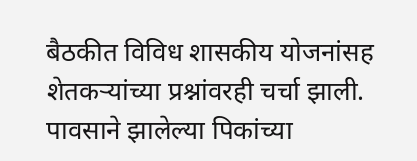बैठकीत विविध शासकीय योजनांसह शेतकऱ्यांच्या प्रश्नांवरही चर्चा झाली. पावसाने झालेल्या पिकांच्या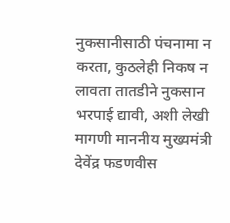नुकसानीसाठी पंचनामा न करता, कुठलेही निकष न लावता तातडीने नुकसान भरपाई द्यावी, अशी लेखी मागणी माननीय मुख्यमंत्री देवेंद्र फडणवीस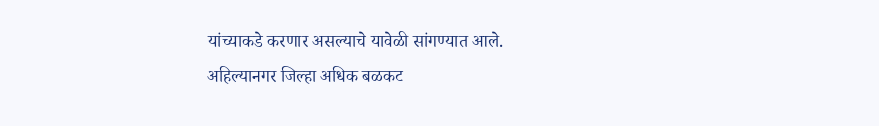यांच्याकडे करणार असल्याचे यावेळी सांगण्यात आले.
अहिल्यानगर जिल्हा अधिक बळकट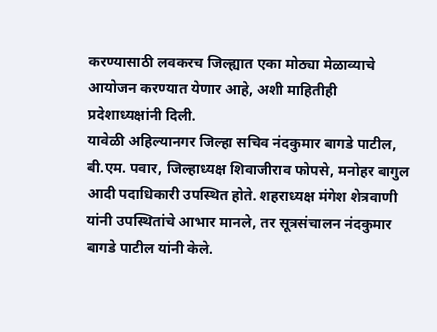करण्यासाठी लवकरच जिल्ह्यात एका मोठ्या मेळाव्याचे आयोजन करण्यात येणार आहे, अशी माहितीही प्रदेशाध्यक्षांनी दिली.
यावेळी अहिल्यानगर जिल्हा सचिव नंदकुमार बागडे पाटील, बी.एम. पवार, जिल्हाध्यक्ष शिवाजीराव फोपसे, मनोहर बागुल आदी पदाधिकारी उपस्थित होते. शहराध्यक्ष मंगेश शेत्रवाणी यांनी उपस्थितांचे आभार मानले, तर सूत्रसंचालन नंदकुमार बागडे पाटील यांनी केले.